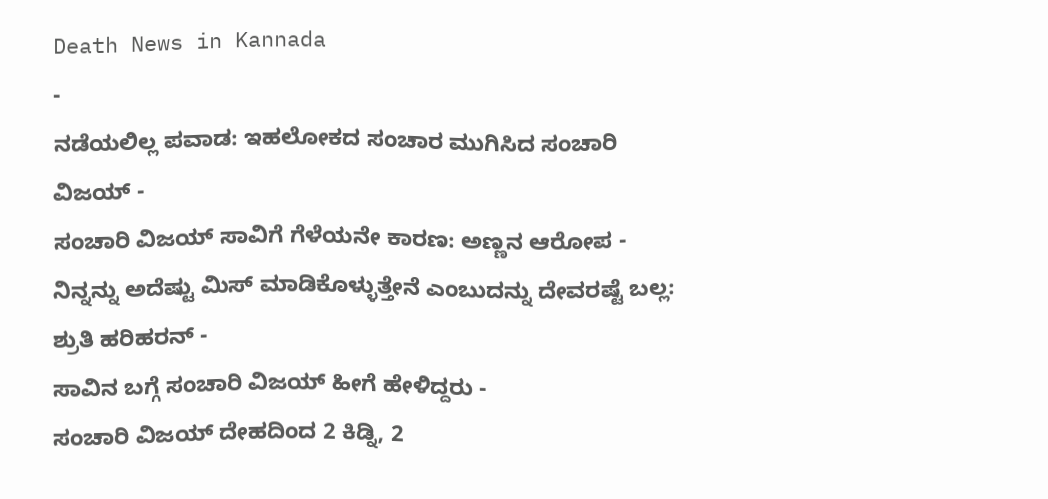Death News in Kannada
-
ನಡೆಯಲಿಲ್ಲ ಪವಾಡ: ಇಹಲೋಕದ ಸಂಚಾರ ಮುಗಿಸಿದ ಸಂಚಾರಿ ವಿಜಯ್ -
ಸಂಚಾರಿ ವಿಜಯ್ ಸಾವಿಗೆ ಗೆಳೆಯನೇ ಕಾರಣ: ಅಣ್ಣನ ಆರೋಪ -
ನಿನ್ನನ್ನು ಅದೆಷ್ಟು ಮಿಸ್ ಮಾಡಿಕೊಳ್ಳುತ್ತೇನೆ ಎಂಬುದನ್ನು ದೇವರಷ್ಟೆ ಬಲ್ಲ: ಶ್ರುತಿ ಹರಿಹರನ್ -
ಸಾವಿನ ಬಗ್ಗೆ ಸಂಚಾರಿ ವಿಜಯ್ ಹೀಗೆ ಹೇಳಿದ್ದರು -
ಸಂಚಾರಿ ವಿಜಯ್ ದೇಹದಿಂದ 2 ಕಿಡ್ನಿ, 2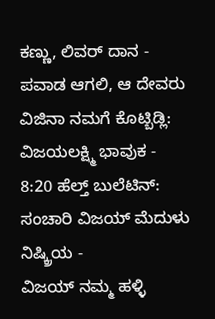ಕಣ್ಣು, ಲಿವರ್ ದಾನ -
ಪವಾಡ ಆಗಲಿ, ಆ ದೇವರು ವಿಜಿನಾ ನಮಗೆ ಕೊಟ್ಬಿಡ್ಲಿ: ವಿಜಯಲಕ್ಷ್ಮಿ ಭಾವುಕ -
8:20 ಹೆಲ್ತ್ ಬುಲೆಟಿನ್: ಸಂಚಾರಿ ವಿಜಯ್ ಮೆದುಳು ನಿಷ್ಕ್ರಿಯ -
ವಿಜಯ್ ನಮ್ಮ ಹಳ್ಳಿ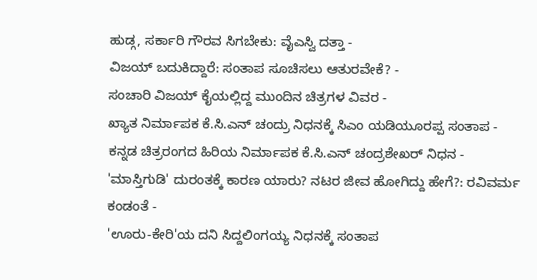ಹುಡ್ಗ, ಸರ್ಕಾರಿ ಗೌರವ ಸಿಗಬೇಕು: ವೈಎಸ್ವಿ ದತ್ತಾ -
ವಿಜಯ್ ಬದುಕಿದ್ದಾರೆ: ಸಂತಾಪ ಸೂಚಿಸಲು ಆತುರವೇಕೆ? -
ಸಂಚಾರಿ ವಿಜಯ್ ಕೈಯಲ್ಲಿದ್ದ ಮುಂದಿನ ಚಿತ್ರಗಳ ವಿವರ -
ಖ್ಯಾತ ನಿರ್ಮಾಪಕ ಕೆ.ಸಿ.ಎನ್ ಚಂದ್ರು ನಿಧನಕ್ಕೆ ಸಿಎಂ ಯಡಿಯೂರಪ್ಪ ಸಂತಾಪ -
ಕನ್ನಡ ಚಿತ್ರರಂಗದ ಹಿರಿಯ ನಿರ್ಮಾಪಕ ಕೆ.ಸಿ.ಎನ್ ಚಂದ್ರಶೇಖರ್ ನಿಧನ -
'ಮಾಸ್ತಿಗುಡಿ' ದುರಂತಕ್ಕೆ ಕಾರಣ ಯಾರು? ನಟರ ಜೀವ ಹೋಗಿದ್ದು ಹೇಗೆ?: ರವಿವರ್ಮ ಕಂಡಂತೆ -
'ಊರು-ಕೇರಿ'ಯ ದನಿ ಸಿದ್ದಲಿಂಗಯ್ಯ ನಿಧನಕ್ಕೆ ಸಂತಾಪ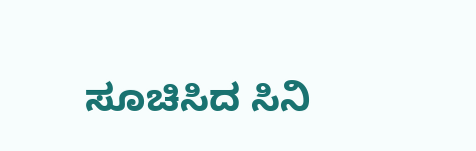ಸೂಚಿಸಿದ ಸಿನಿ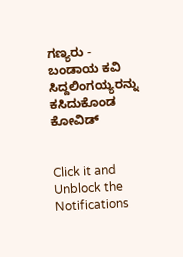ಗಣ್ಯರು -
ಬಂಡಾಯ ಕವಿ ಸಿದ್ದಲಿಂಗಯ್ಯರನ್ನು ಕಸಿದುಕೊಂಡ ಕೋವಿಡ್


Click it and Unblock the Notifications